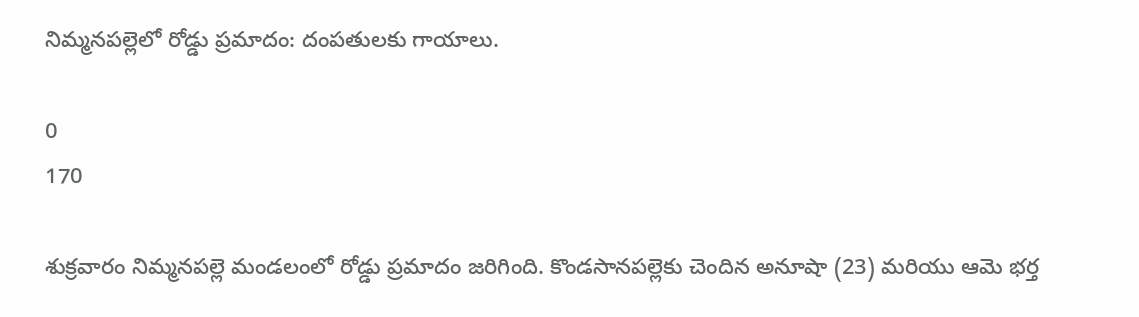నిమ్మనపల్లెలో రోడ్డు ప్రమాదం: దంపతులకు గాయాలు.

0
170

శుక్రవారం నిమ్మనపల్లె మండలంలో రోడ్డు ప్రమాదం జరిగింది. కొండసానపల్లెకు చెందిన అనూషా (23) మరియు ఆమె భర్త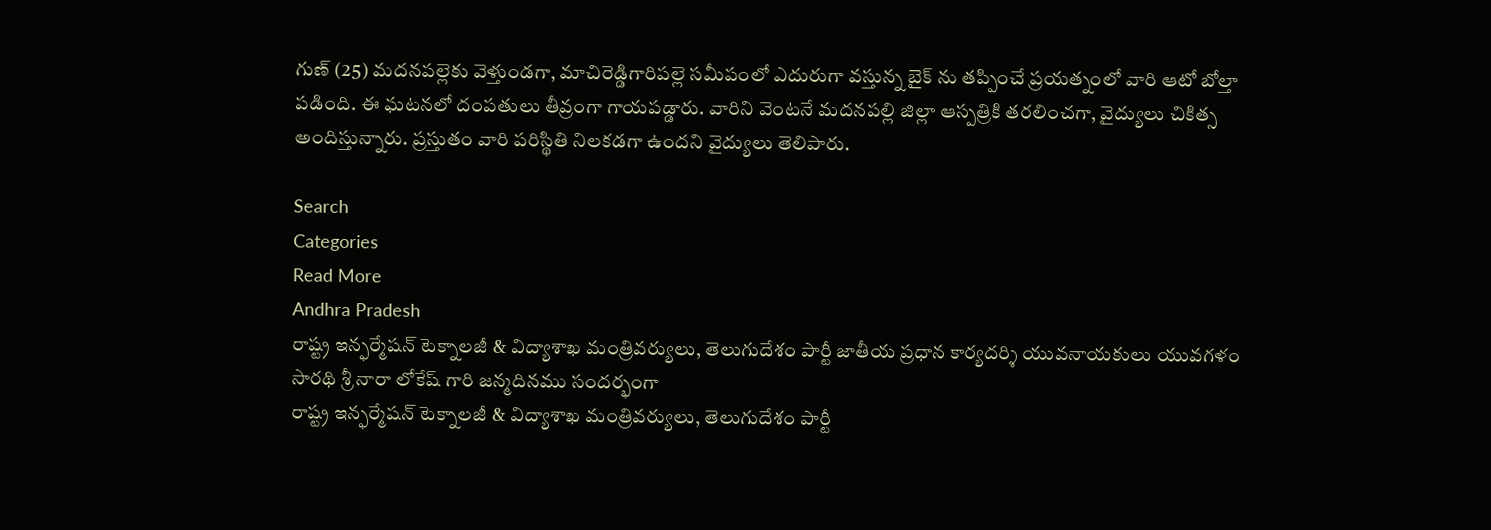గుణ్ (25) మదనపల్లెకు వెళ్తుండగా, మాచిరెడ్డిగారిపల్లె సమీపంలో ఎదురుగా వస్తున్న బైక్ ను తప్పించే ప్రయత్నంలో వారి ఆటో బోల్తా పడింది. ఈ ఘటనలో దంపతులు తీవ్రంగా గాయపడ్డారు. వారిని వెంటనే మదనపల్లి జిల్లా ఆస్పత్రికి తరలించగా, వైద్యులు చికిత్స అందిస్తున్నారు. ప్రస్తుతం వారి పరిస్థితి నిలకడగా ఉందని వైద్యులు తెలిపారు.

Search
Categories
Read More
Andhra Pradesh
రాష్ట్ర ఇన్ఫర్మేషన్ టెక్నాలజీ & విద్యాశాఖ మంత్రివర్యులు, తెలుగుదేశం పార్టీ జాతీయ ప్రధాన కార్యదర్శి యువనాయకులు యువగళం సారథి శ్రీ నారా లోకేష్ గారి జన్మదినము సందర్భంగా
రాష్ట్ర ఇన్ఫర్మేషన్ టెక్నాలజీ & విద్యాశాఖ మంత్రివర్యులు, తెలుగుదేశం పార్టీ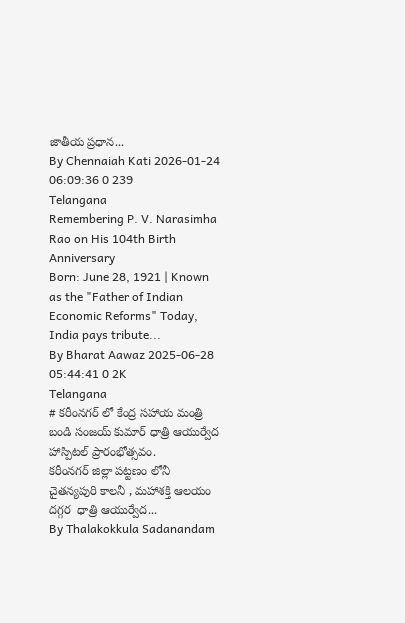జాతీయ ప్రధాన...
By Chennaiah Kati 2026-01-24 06:09:36 0 239
Telangana
Remembering P. V. Narasimha Rao on His 104th Birth Anniversary
Born: June 28, 1921 | Known as the "Father of Indian Economic Reforms" Today, India pays tribute...
By Bharat Aawaz 2025-06-28 05:44:41 0 2K
Telangana
# కరీంనగర్ లో కేంద్ర సహాయ మంత్రి బండి సంజయ్ కుమార్ ధాత్రి ఆయుర్వేద హాస్పిటల్ ప్రారంభోత్సవం.
కరీంనగర్ జిల్లా పట్టణం లోనీ చైతన్యపురి కాలనీ , మహాశక్తి ఆలయం దగ్గర  ధాత్రి ఆయుర్వేద...
By Thalakokkula Sadanandam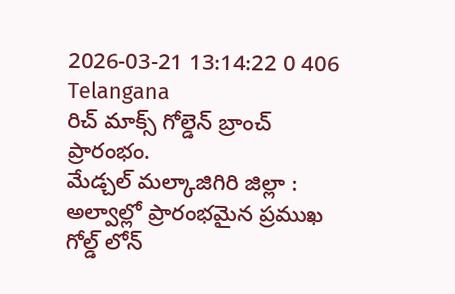2026-03-21 13:14:22 0 406
Telangana
రిచ్ మాక్స్ గోల్డెన్ బ్రాంచ్ ప్రారంభం.
మేడ్చల్ మల్కాజిగిరి జిల్లా :  అల్వాల్లో ప్రారంభమైన ప్రముఖ గోల్డ్ లోన్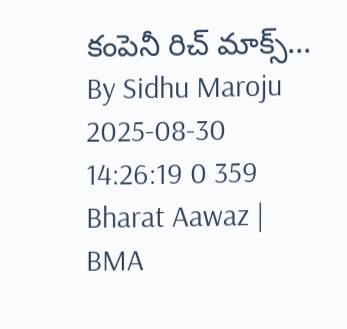కంపెనీ రిచ్ మాక్స్...
By Sidhu Maroju 2025-08-30 14:26:19 0 359
Bharat Aawaz | BMA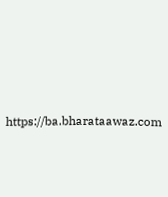https://ba.bharataawaz.com